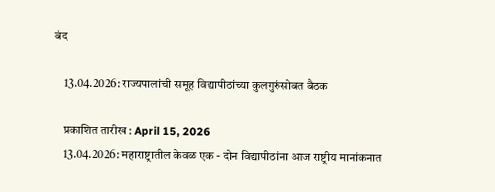बंद

    13.04.2026: राज्यपालांची समूह विद्यापीठांच्या कुलगुरुंसोबत बैठक

    प्रकाशित तारीख : April 15, 2026
    13.04.2026: महाराष्ट्रातील केवळ एक - दोन विद्यापीठांना आज राष्ट्रीय मानांकनात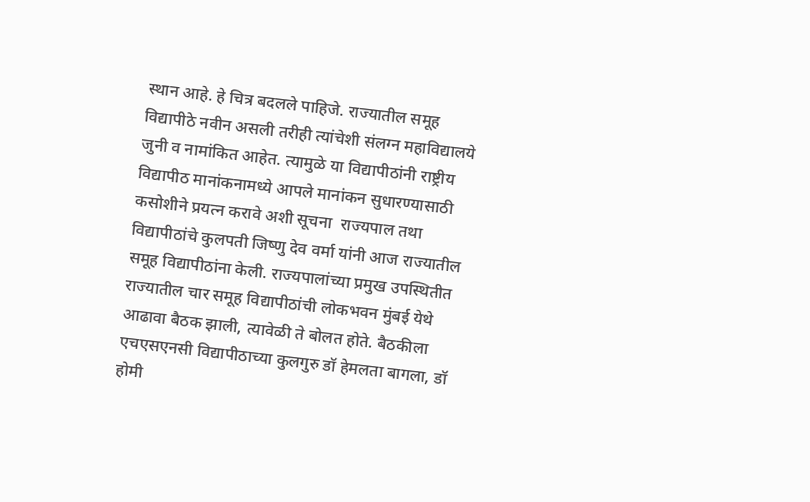स्थान आहे. हे चित्र बदलले पाहिजे. राज्यातील समूह विद्यापीठे नवीन असली तरीही त्यांचेशी संलग्न महाविद्यालये जुनी व नामांकित आहेत. त्यामुळे या विद्यापीठांनी राष्ट्रीय विद्यापीठ मानांकनामध्ये आपले मानांकन सुधारण्यासाठी कसोशीने प्रयत्न करावे अशी सूचना  राज्यपाल तथा विद्यापीठांचे कुलपती जिष्णु देव वर्मा यांनी आज राज्यातील समूह विद्यापीठांना केली. राज्यपालांच्या प्रमुख उपस्थितीत राज्यातील चार समूह विद्यापीठांची लोकभवन मुंबई येथे आढावा बैठक झाली, त्यावेळी ते बोलत होते. बैठकीला एचएसएनसी विद्यापीठाच्या कुलगुरु डॉ हेमलता बागला, डॉ होमी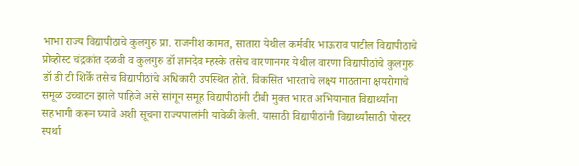भाभा राज्य विद्यापीठाचे कुलगुरु प्रा. राजनीश कामत, सातारा येथील कर्मवीर भाऊराव पाटील विद्यापीठाचे प्रोव्होस्ट चंद्रकांत दळवी व कुलगुरु डॉ ज्ञानदेव म्हस्के तसेच वारणानगर येथील वारणा विद्यापीठांचे कुलगुरु डॉ डी टी शिर्के तसेच विद्यापीठांचे अधिकारी उपस्थित होते. विकसित भारताचे लक्ष्य गाठताना क्षयरोगाचे समूळ उच्चाटन झाले पाहिजे असे सांगून समूह विद्यापीठांनी टीबी मुक्त भारत अभियानात विद्यार्थ्यांना सहभागी करून घ्यावे अशी सूचना राज्यपालांनी यावेळी केली. यासाठी विद्यापीठांनी विद्यार्थ्यांसाठी पोस्टर स्पर्था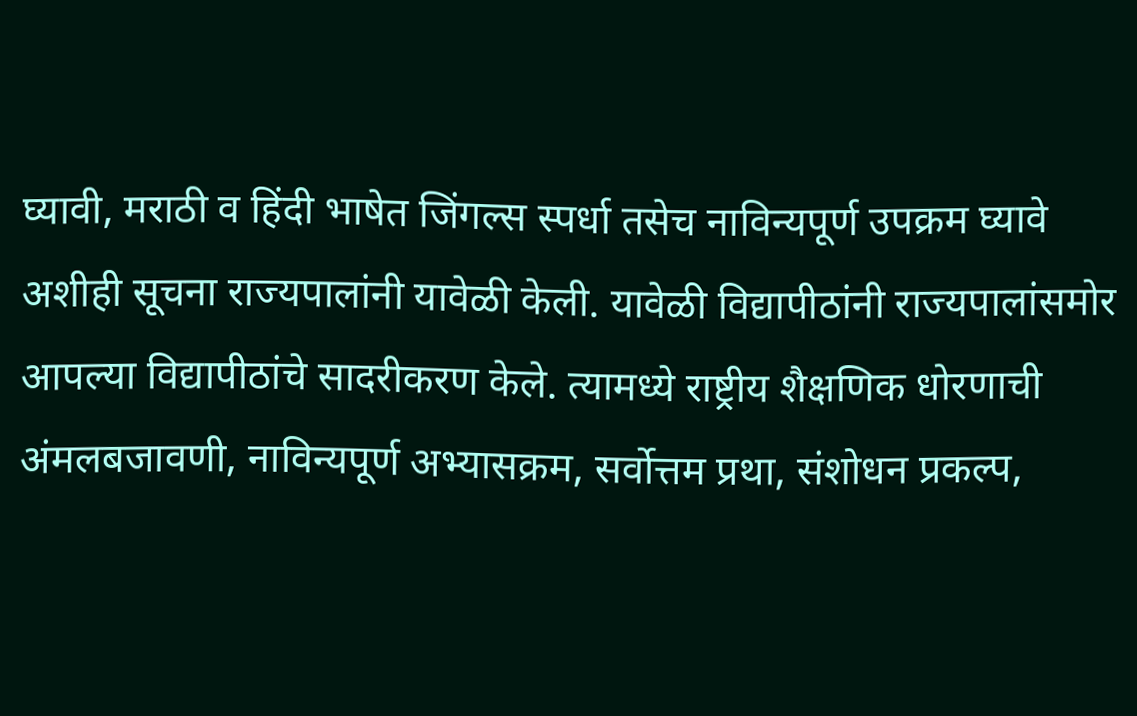घ्यावी, मराठी व हिंदी भाषेत जिंगल्स स्पर्धा तसेच नाविन्यपूर्ण उपक्रम घ्यावे अशीही सूचना राज्यपालांनी यावेळी केली. यावेळी विद्यापीठांनी राज्यपालांसमोर आपल्या विद्यापीठांचे सादरीकरण केले. त्यामध्ये राष्ट्रीय शैक्षणिक धोरणाची अंमलबजावणी, नाविन्यपूर्ण अभ्यासक्रम, सर्वोत्तम प्रथा, संशोधन प्रकल्प,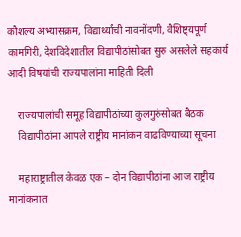कौशल्य अभ्यासक्रम, विद्यार्थ्यांची नावनोंदणी, वैशिष्ट्यपूर्ण कामगिरी, देशविदेशातील विद्यापीठांसोबत सुरु असलेले सहकार्य आदी विषयांची राज्यपालांना माहिती दिली

    राज्यपालांची समूह विद्यापीठांच्या कुलगुरुंसोबत बैठक
    विद्यापीठांना आपले राष्ट्रीय मानांकन वाढविण्याच्या सूचना

    महाराष्ट्रातील केवळ एक – दोन विद्यापीठांना आज राष्ट्रीय मानांकनात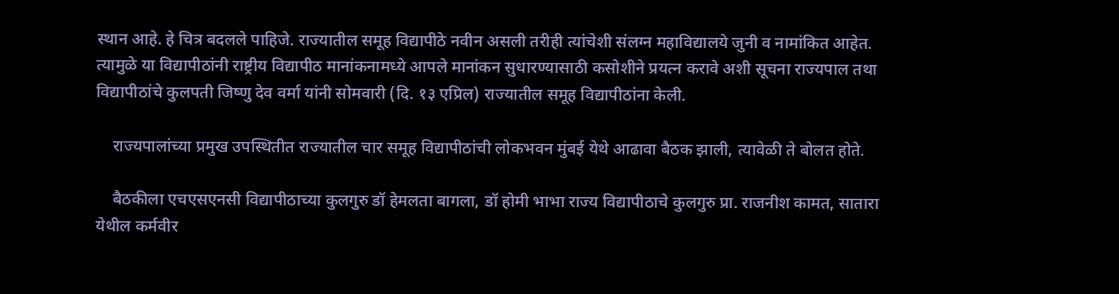स्थान आहे. हे चित्र बदलले पाहिजे. राज्यातील समूह विद्यापीठे नवीन असली तरीही त्यांचेशी संलग्न महाविद्यालये जुनी व नामांकित आहेत. त्यामुळे या विद्यापीठांनी राष्ट्रीय विद्यापीठ मानांकनामध्ये आपले मानांकन सुधारण्यासाठी कसोशीने प्रयत्न करावे अशी सूचना राज्यपाल तथा विद्यापीठांचे कुलपती जिष्णु देव वर्मा यांनी सोमवारी (दि. १३ एप्रिल) राज्यातील समूह विद्यापीठांना केली.

    राज्यपालांच्या प्रमुख उपस्थितीत राज्यातील चार समूह विद्यापीठांची लोकभवन मुंबई येथे आढावा बैठक झाली, त्यावेळी ते बोलत होते.

    बैठकीला एचएसएनसी विद्यापीठाच्या कुलगुरु डॉ हेमलता बागला, डॉ होमी भाभा राज्य विद्यापीठाचे कुलगुरु प्रा. राजनीश कामत, सातारा येथील कर्मवीर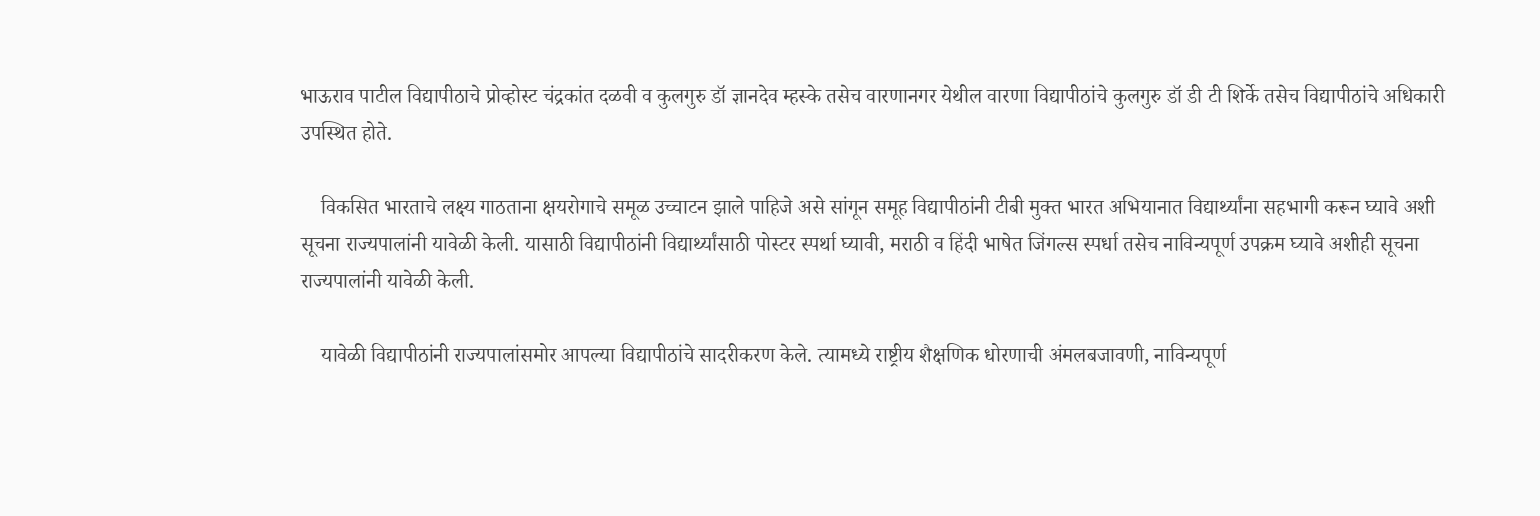भाऊराव पाटील विद्यापीठाचे प्रोव्होस्ट चंद्रकांत दळवी व कुलगुरु डॉ ज्ञानदेव म्हस्के तसेच वारणानगर येथील वारणा विद्यापीठांचे कुलगुरु डॉ डी टी शिर्के तसेच विद्यापीठांचे अधिकारी उपस्थित होते.

    विकसित भारताचे लक्ष्य गाठताना क्षयरोगाचे समूळ उच्चाटन झाले पाहिजे असे सांगून समूह विद्यापीठांनी टीबी मुक्त भारत अभियानात विद्यार्थ्यांना सहभागी करून घ्यावे अशी सूचना राज्यपालांनी यावेळी केली. यासाठी विद्यापीठांनी विद्यार्थ्यांसाठी पोस्टर स्पर्था घ्यावी, मराठी व हिंदी भाषेत जिंगल्स स्पर्धा तसेच नाविन्यपूर्ण उपक्रम घ्यावे अशीही सूचना राज्यपालांनी यावेळी केली.

    यावेळी विद्यापीठांनी राज्यपालांसमोर आपल्या विद्यापीठांचे सादरीकरण केले. त्यामध्ये राष्ट्रीय शैक्षणिक धोरणाची अंमलबजावणी, नाविन्यपूर्ण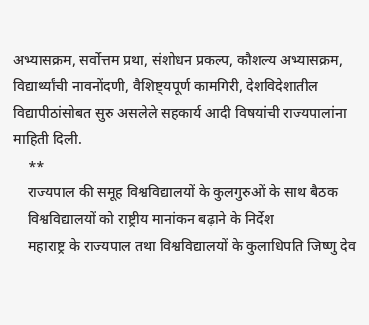अभ्यासक्रम, सर्वोत्तम प्रथा, संशोधन प्रकल्प, कौशल्य अभ्यासक्रम, विद्यार्थ्यांची नावनोंदणी, वैशिष्ट्यपूर्ण कामगिरी, देशविदेशातील विद्यापीठांसोबत सुरु असलेले सहकार्य आदी विषयांची राज्यपालांना माहिती दिली.
    **
    राज्यपाल की समूह विश्वविद्यालयों के कुलगुरुओं के साथ बैठक
    विश्वविद्यालयों को राष्ट्रीय मानांकन बढ़ाने के निर्देश
    महाराष्ट्र के राज्यपाल तथा विश्वविद्यालयों के कुलाधिपति जिष्णु देव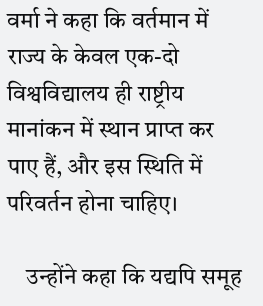वर्मा ने कहा कि वर्तमान में राज्य के केवल एक-दो विश्वविद्यालय ही राष्ट्रीय मानांकन में स्थान प्राप्त कर पाए हैं, और इस स्थिति में परिवर्तन होना चाहिए।

    उन्होंने कहा कि यद्यपि समूह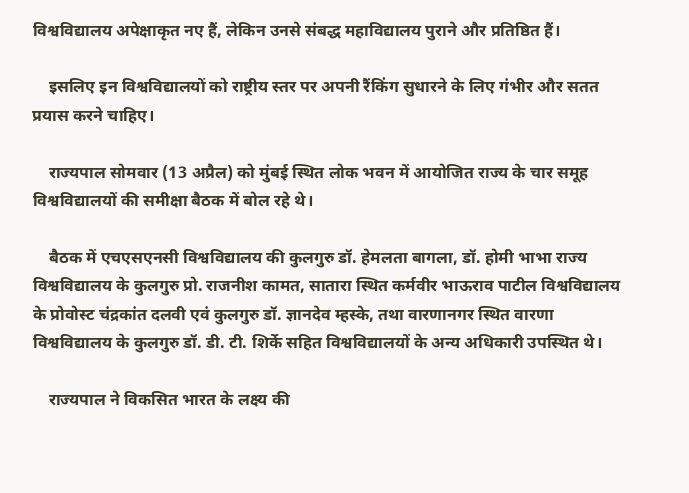विश्वविद्यालय अपेक्षाकृत नए हैं, लेकिन उनसे संबद्ध महाविद्यालय पुराने और प्रतिष्ठित हैं।

    इसलिए इन विश्वविद्यालयों को राष्ट्रीय स्तर पर अपनी रैंकिंग सुधारने के लिए गंभीर और सतत प्रयास करने चाहिए।

    राज्यपाल सोमवार (13 अप्रैल) को मुंबई स्थित लोक भवन में आयोजित राज्य के चार समूह विश्वविद्यालयों की समीक्षा बैठक में बोल रहे थे।

    बैठक में एचएसएनसी विश्वविद्यालय की कुलगुरु डॉ. हेमलता बागला, डॉ. होमी भाभा राज्य विश्वविद्यालय के कुलगुरु प्रो. राजनीश कामत, सातारा स्थित कर्मवीर भाऊराव पाटील विश्वविद्यालय के प्रोवोस्ट चंद्रकांत दलवी एवं कुलगुरु डॉ. ज्ञानदेव म्हस्के, तथा वारणानगर स्थित वारणा विश्वविद्यालय के कुलगुरु डॉ. डी. टी. शिर्के सहित विश्वविद्यालयों के अन्य अधिकारी उपस्थित थे।

    राज्यपाल ने विकसित भारत के लक्ष्य की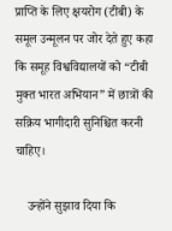प्राप्ति के लिए क्षयरोग (टीबी) के समूल उन्मूलन पर जोर देते हुए कहा कि समूह विश्वविद्यालयों को “टीबी मुक्त भारत अभियान” में छात्रों की सक्रिय भागीदारी सुनिश्चित करनी चाहिए।

    उन्होंने सुझाव दिया कि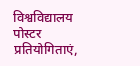विश्वविद्यालय पोस्टर प्रतियोगिताएं,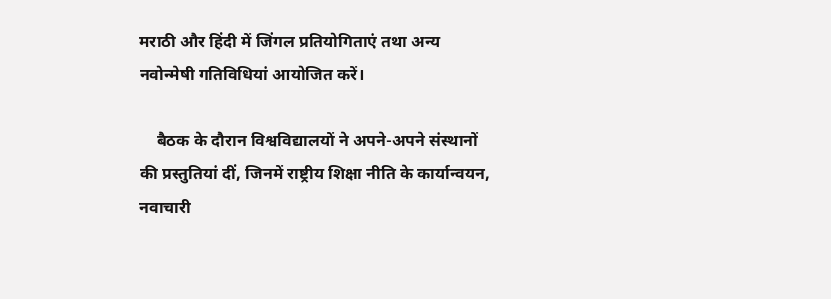मराठी और हिंदी में जिंगल प्रतियोगिताएं तथा अन्य नवोन्मेषी गतिविधियां आयोजित करें।

    बैठक के दौरान विश्वविद्यालयों ने अपने-अपने संस्थानों की प्रस्तुतियां दीं, जिनमें राष्ट्रीय शिक्षा नीति के कार्यान्वयन, नवाचारी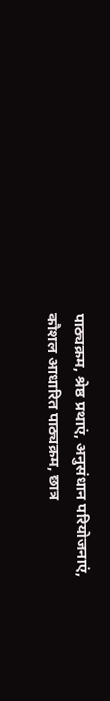पाठ्यक्रम, श्रेष्ठ प्रथाएं, अनुसंधान परियोजनाएं, कौशल आधारित पाठ्यक्रम, छात्र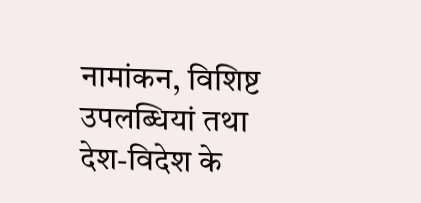नामांकन, विशिष्ट उपलब्धियां तथा देश-विदेश के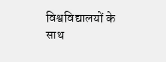विश्वविद्यालयों के साथ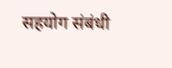सहयोग संबंधी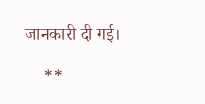जानकारी दी गई।

    **